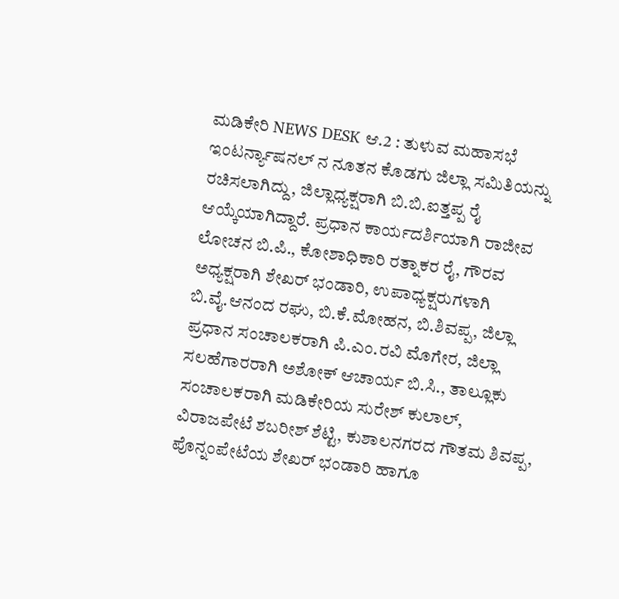ಮಡಿಕೇರಿ NEWS DESK ಆ.2 : ತುಳುವ ಮಹಾಸಭೆ ಇಂಟರ್ನ್ಯಾಷನಲ್ ನ ನೂತನ ಕೊಡಗು ಜಿಲ್ಲಾ ಸಮಿತಿಯನ್ನು ರಚಿಸಲಾಗಿದ್ದು, ಜಿಲ್ಲಾಧ್ಯಕ್ಷರಾಗಿ ಬಿ.ಬಿ.ಐತ್ತಪ್ಪ ರೈ ಆಯ್ಕೆಯಾಗಿದ್ದಾರೆ. ಪ್ರಧಾನ ಕಾರ್ಯದರ್ಶಿಯಾಗಿ ರಾಜೀವ ಲೋಚನ ಬಿ.ಪಿ., ಕೋಶಾಧಿಕಾರಿ ರತ್ನಾಕರ ರೈ, ಗೌರವ ಅಧ್ಯಕ್ಷರಾಗಿ ಶೇಖರ್ ಭಂಡಾರಿ, ಉಪಾಧ್ಯಕ್ಷರುಗಳಾಗಿ ಬಿ.ವೈ.ಆನಂದ ರಘು, ಬಿ.ಕೆ.ಮೋಹನ, ಬಿ.ಶಿವಪ್ಪ, ಜಿಲ್ಲಾ ಪ್ರಧಾನ ಸಂಚಾಲಕರಾಗಿ ಪಿ.ಎಂ.ರವಿ ಮೊಗೇರ, ಜಿಲ್ಲಾ ಸಲಹೆಗಾರರಾಗಿ ಅಶೋಕ್ ಆಚಾರ್ಯ ಬಿ.ಸಿ., ತಾಲ್ಲೂಕು ಸಂಚಾಲಕರಾಗಿ ಮಡಿಕೇರಿಯ ಸುರೇಶ್ ಕುಲಾಲ್, ವಿರಾಜಪೇಟೆ ಶಬರೀಶ್ ಶೆಟ್ಟಿ, ಕುಶಾಲನಗರದ ಗೌತಮ ಶಿವಪ್ಪ, ಪೊನ್ನಂಪೇಟೆಯ ಶೇಖರ್ ಭಂಡಾರಿ ಹಾಗೂ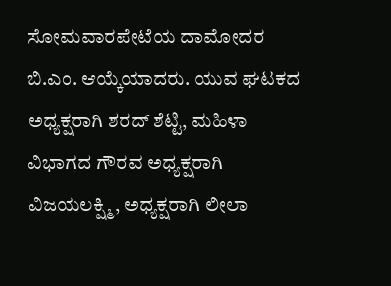ಸೋಮವಾರಪೇಟೆಯ ದಾಮೋದರ ಬಿ.ಎಂ. ಆಯ್ಕೆಯಾದರು. ಯುವ ಘಟಕದ ಅಧ್ಯಕ್ಷರಾಗಿ ಶರದ್ ಶೆಟ್ಟಿ, ಮಹಿಳಾ ವಿಭಾಗದ ಗೌರವ ಅಧ್ಯಕ್ಷರಾಗಿ ವಿಜಯಲಕ್ಷ್ಮಿ, ಅಧ್ಯಕ್ಷರಾಗಿ ಲೀಲಾ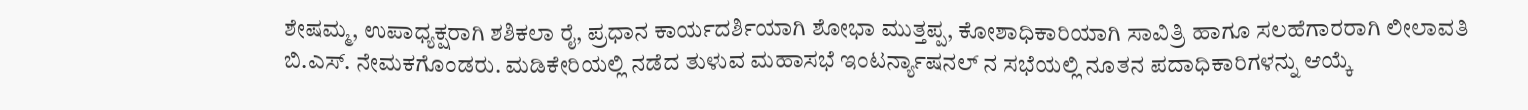ಶೇಷಮ್ಮ, ಉಪಾಧ್ಯಕ್ಷರಾಗಿ ಶಶಿಕಲಾ ರೈ, ಪ್ರಧಾನ ಕಾರ್ಯದರ್ಶಿಯಾಗಿ ಶೋಭಾ ಮುತ್ತಪ್ಪ, ಕೋಶಾಧಿಕಾರಿಯಾಗಿ ಸಾವಿತ್ರಿ ಹಾಗೂ ಸಲಹೆಗಾರರಾಗಿ ಲೀಲಾವತಿ ಬಿ.ಎಸ್. ನೇಮಕಗೊಂಡರು. ಮಡಿಕೇರಿಯಲ್ಲಿ ನಡೆದ ತುಳುವ ಮಹಾಸಭೆ ಇಂಟರ್ನ್ಯಾಷನಲ್ ನ ಸಭೆಯಲ್ಲಿ ನೂತನ ಪದಾಧಿಕಾರಿಗಳನ್ನು ಆಯ್ಕೆ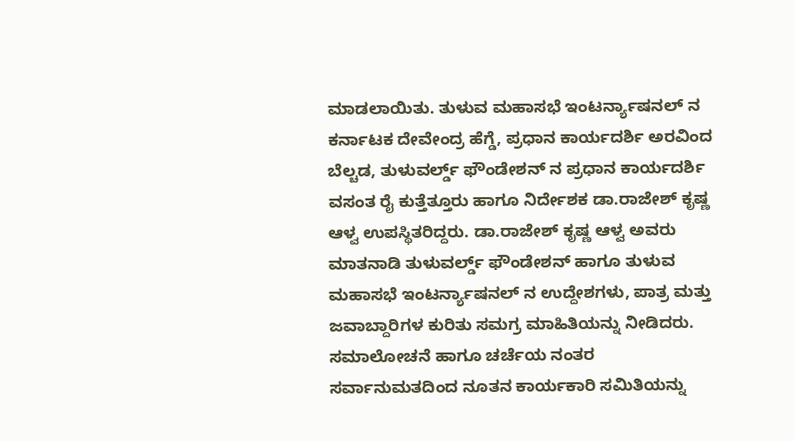ಮಾಡಲಾಯಿತು. ತುಳುವ ಮಹಾಸಭೆ ಇಂಟರ್ನ್ಯಾಷನಲ್ ನ ಕರ್ನಾಟಕ ದೇವೇಂದ್ರ ಹೆಗ್ಡೆ, ಪ್ರಧಾನ ಕಾರ್ಯದರ್ಶಿ ಅರವಿಂದ ಬೆಲ್ಚಡ, ತುಳುವರ್ಲ್ಡ್ ಫೌಂಡೇಶನ್ ನ ಪ್ರಧಾನ ಕಾರ್ಯದರ್ಶಿ ವಸಂತ ರೈ ಕುತ್ತೆತ್ತೂರು ಹಾಗೂ ನಿರ್ದೇಶಕ ಡಾ.ರಾಜೇಶ್ ಕೃಷ್ಣ ಆಳ್ವ ಉಪಸ್ಥಿತರಿದ್ದರು. ಡಾ.ರಾಜೇಶ್ ಕೃಷ್ಣ ಆಳ್ವ ಅವರು ಮಾತನಾಡಿ ತುಳುವರ್ಲ್ಡ್ ಫೌಂಡೇಶನ್ ಹಾಗೂ ತುಳುವ ಮಹಾಸಭೆ ಇಂಟರ್ನ್ಯಾಷನಲ್ ನ ಉದ್ದೇಶಗಳು, ಪಾತ್ರ ಮತ್ತು ಜವಾಬ್ದಾರಿಗಳ ಕುರಿತು ಸಮಗ್ರ ಮಾಹಿತಿಯನ್ನು ನೀಡಿದರು. ಸಮಾಲೋಚನೆ ಹಾಗೂ ಚರ್ಚೆಯ ನಂತರ ಸರ್ವಾನುಮತದಿಂದ ನೂತನ ಕಾರ್ಯಕಾರಿ ಸಮಿತಿಯನ್ನು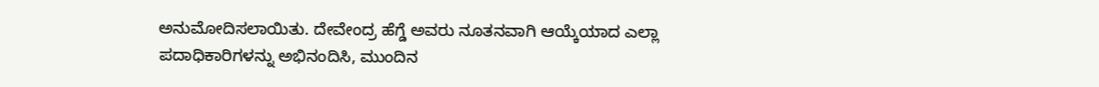ಅನುಮೋದಿಸಲಾಯಿತು. ದೇವೇಂದ್ರ ಹೆಗ್ಡೆ ಅವರು ನೂತನವಾಗಿ ಆಯ್ಕೆಯಾದ ಎಲ್ಲಾ ಪದಾಧಿಕಾರಿಗಳನ್ನು ಅಭಿನಂದಿಸಿ, ಮುಂದಿನ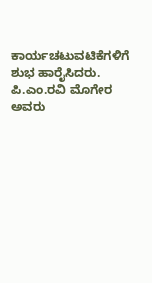ಕಾರ್ಯಚಟುವಟಿಕೆಗಳಿಗೆ ಶುಭ ಹಾರೈಸಿದರು. ಪಿ.ಎಂ.ರವಿ ಮೊಗೇರ ಅವರು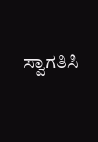ಸ್ವಾಗತಿಸಿ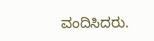ವಂದಿಸಿದರು.